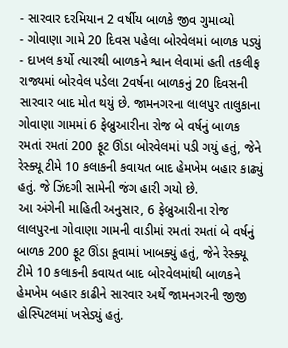- સારવાર દરમિયાન 2 વર્ષીય બાળકે જીવ ગુમાવ્યો
- ગોવાણા ગામે 20 દિવસ પહેલા બોરવેલમાં બાળક પડ્યું
- દાખલ કર્યો ત્યારથી બાળકને શ્વાન લેવામાં હતી તકલીફ
રાજ્યમાં બોરવેલ પડેલા 2વર્ષના બાળકનું 20 દિવસની સારવાર બાદ મોત થયું છે. જામનગરના લાલપુર તાલુકાના ગોવાણા ગામમાં 6 ફેબ્રુઆરીના રોજ બે વર્ષનું બાળક રમતાં રમતાં 200 ફૂટ ઊંડા બોરવેલમાં પડી ગયું હતું, જેને રેસ્ક્યૂ ટીમે 10 કલાકની કવાયત બાદ હેમખેમ બહાર કાઢ્યું હતું. જે ઝિંદગી સામેની જંગ હારી ગયો છે.
આ અંગેની માહિતી અનુસાર, 6 ફેબ્રુઆરીના રોજ લાલપુરના ગોવાણા ગામની વાડીમાં રમતાં રમતાં બે વર્ષનું બાળક 200 ફૂટ ઊંડા કૂવામાં ખાબક્યું હતું, જેને રેસ્ક્યૂ ટીમે 10 કલાકની કવાયત બાદ બોરવેલમાંથી બાળકને હેમખેમ બહાર કાઢીને સારવાર અર્થે જામનગરની જીજી હોસ્પિટલમાં ખસેડ્યું હતું.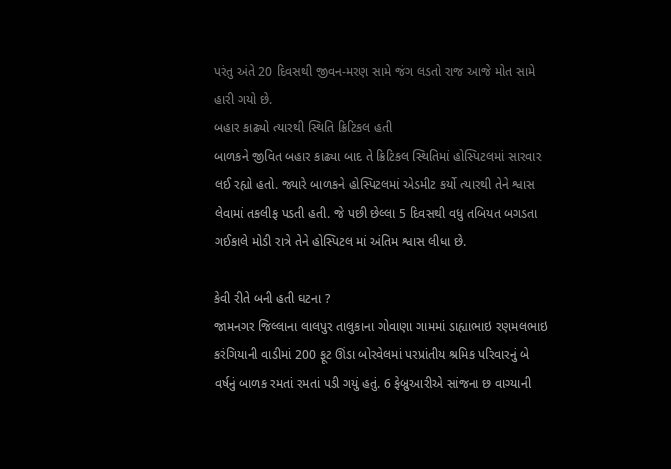પરંતુ અંતે 20 દિવસથી જીવન-મરણ સામે જંગ લડતો રાજ આજે મોત સામે હારી ગયો છે.
બહાર કાઢ્યો ત્યારથી સ્થિતિ ક્રિટિકલ હતી
બાળકને જીવિત બહાર કાઢ્યા બાદ તે ક્રિટિકલ સ્થિતિમાં હોસ્પિટલમાં સારવાર લઈ રહ્યો હતો. જ્યારે બાળકને હોસ્પિટલમાં એડમીટ કર્યો ત્યારથી તેને શ્વાસ લેવામાં તકલીફ પડતી હતી. જે પછી છેલ્લા 5 દિવસથી વધુ તબિયત બગડતા ગઈકાલે મોડી રાત્રે તેને હોસ્પિટલ માં અંતિમ શ્વાસ લીધા છે.

કેવી રીતે બની હતી ઘટના ?
જામનગર જિલ્લાના લાલપુર તાલુકાના ગોવાણા ગામમાં ડાહ્યાભાઇ રણમલભાઇ કરંગિયાની વાડીમાં 200 ફૂટ ઊંડા બોરવેલમાં પરપ્રાંતીય શ્રમિક પરિવારનું બે વર્ષનું બાળક રમતાં રમતાં પડી ગયું હતું. 6 ફેબ્રુઆરીએ સાંજના છ વાગ્યાની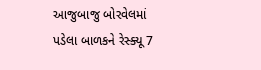આજુબાજુ બોરવેલમાં પડેલા બાળકને રેસ્ક્યૂ 7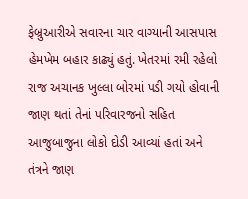ફેબ્રુઆરીએ સવારના ચાર વાગ્યાની આસપાસ હેમખેમ બહાર કાઢ્યું હતું. ખેતરમાં રમી રહેલો રાજ અચાનક ખુલ્લા બોરમાં પડી ગયો હોવાની જાણ થતાં તેનાં પરિવારજનો સહિત આજુબાજુના લોકો દોડી આવ્યાં હતાં અને તંત્રને જાણ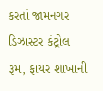કરતાં જામનગર ડિઝાસ્ટર કંટ્રોલ રૂમ, ફાયર શાખાની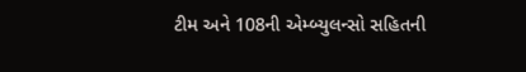ટીમ અને 108ની એમ્બ્યુલન્સો સહિતની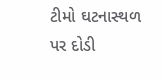ટીમો ઘટનાસ્થળ પર દોડી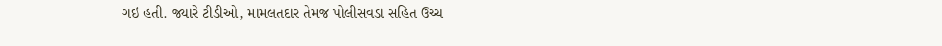ગઇ હતી. જ્યારે ટીડીઓ, મામલતદાર તેમજ પોલીસવડા સહિત ઉચ્ચ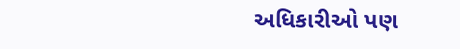અધિકારીઓ પણ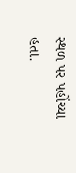સ્થળ પર પહોંચ્યા હતા.